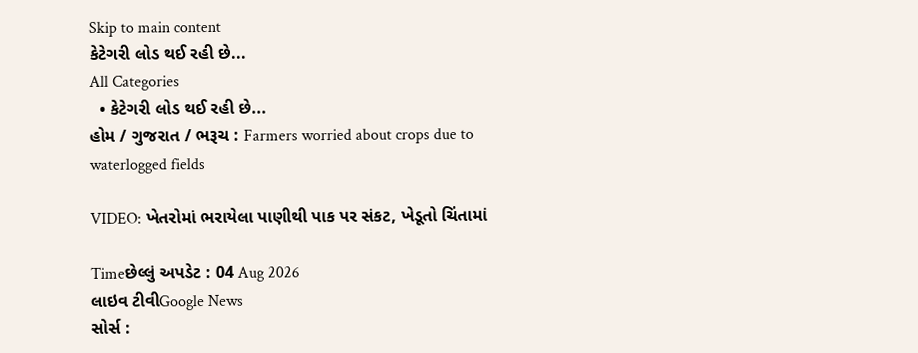Skip to main content
કેટેગરી લોડ થઈ રહી છે...
All Categories
  • કેટેગરી લોડ થઈ રહી છે...
હોમ / ગુજરાત / ભરૂચ : Farmers worried about crops due to waterlogged fields

VIDEO: ખેતરોમાં ભરાયેલા પાણીથી પાક પર સંકટ, ખેડૂતો ચિંતામાં

Timeછેલ્લું અપડેટ : 04 Aug 2026
લાઇવ ટીવીGoogle News
સોર્સ :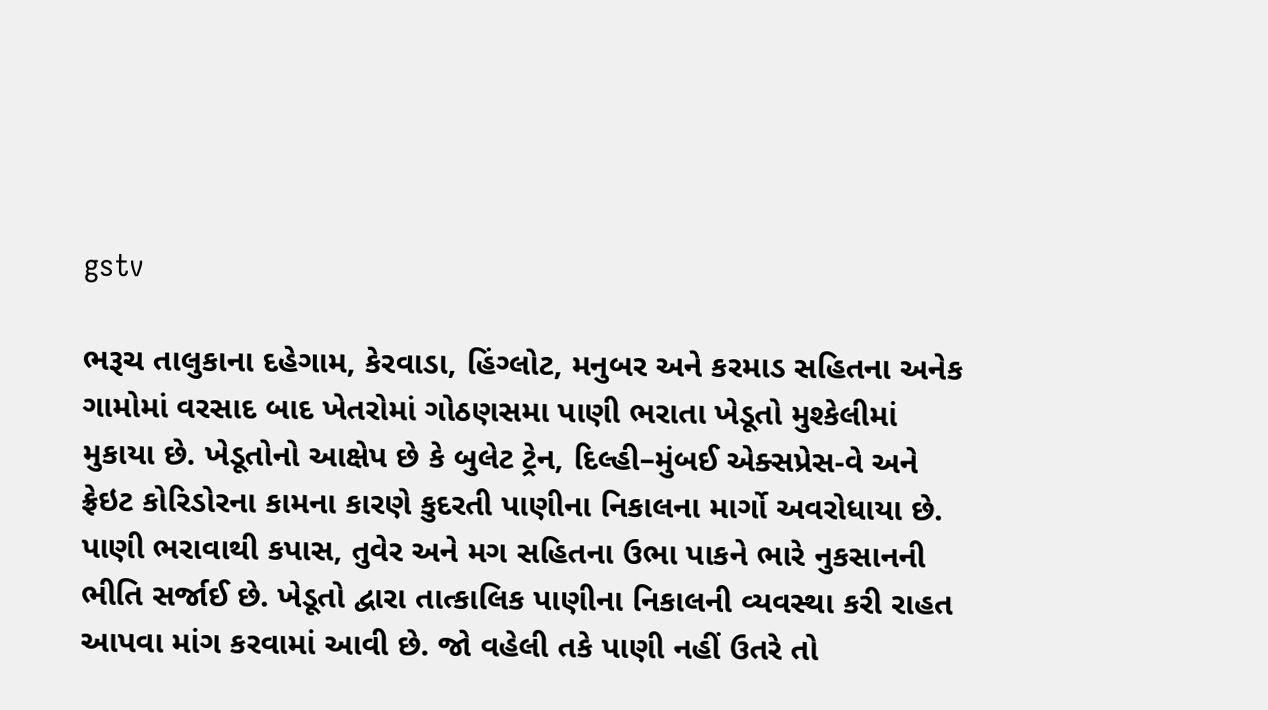gstv

ભરૂચ તાલુકાના દહેગામ, કેરવાડા, હિંગ્લોટ, મનુબર અને કરમાડ સહિતના અનેક ગામોમાં વરસાદ બાદ ખેતરોમાં ગોઠણસમા પાણી ભરાતા ખેડૂતો મુશ્કેલીમાં મુકાયા છે. ખેડૂતોનો આક્ષેપ છે કે બુલેટ ટ્રેન, દિલ્હી–મુંબઈ એક્સપ્રેસ-વે અને ફ્રેઇટ કોરિડોરના કામના કારણે કુદરતી પાણીના નિકાલના માર્ગો અવરોધાયા છે. પાણી ભરાવાથી કપાસ, તુવેર અને મગ સહિતના ઉભા પાકને ભારે નુકસાનની ભીતિ સર્જાઈ છે. ખેડૂતો દ્વારા તાત્કાલિક પાણીના નિકાલની વ્યવસ્થા કરી રાહત આપવા માંગ કરવામાં આવી છે. જો વહેલી તકે પાણી નહીં ઉતરે તો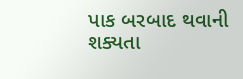પાક બરબાદ થવાની શક્યતા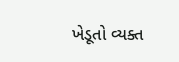ખેડૂતો વ્યક્ત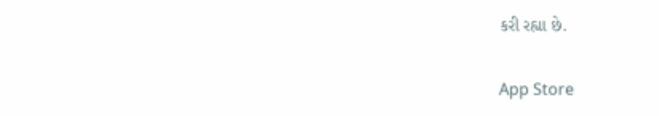કરી રહ્યા છે.

App Store